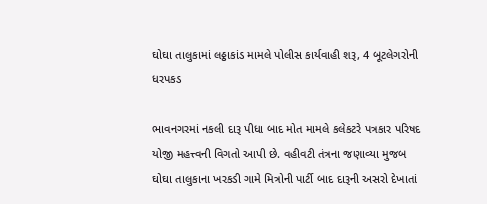ઘોઘા તાલુકામાં લઠ્ઠાકાંડ મામલે પોલીસ કાર્યવાહી શરૂ, 4 બૂટલેગરોની ધરપકડ

ભાવનગરમાં નકલી દારૂ પીધા બાદ મોત મામલે કલેકટરે પત્રકાર પરિષદ યોજી મહત્ત્વની વિગતો આપી છે. વહીવટી તંત્રના જણાવ્યા મુજબ ઘોઘા તાલુકાના ખરકડી ગામે મિત્રોની પાર્ટી બાદ દારૂની અસરો દેખાતાં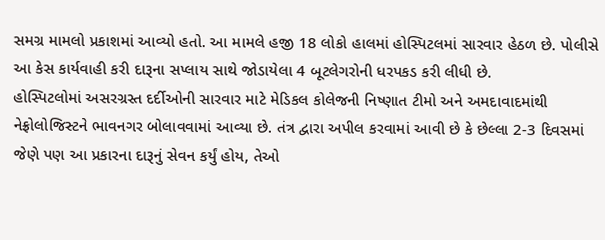સમગ્ર મામલો પ્રકાશમાં આવ્યો હતો. આ મામલે હજી 18 લોકો હાલમાં હોસ્પિટલમાં સારવાર હેઠળ છે. પોલીસે આ કેસ કાર્યવાહી કરી દારૂના સપ્લાય સાથે જોડાયેલા 4 બૂટલેગરોની ધરપકડ કરી લીધી છે.
હોસ્પિટલોમાં અસરગ્રસ્ત દર્દીઓની સારવાર માટે મેડિકલ કોલેજની નિષ્ણાત ટીમો અને અમદાવાદમાંથી નેફ્રોલોજિસ્ટને ભાવનગર બોલાવવામાં આવ્યા છે. તંત્ર દ્વારા અપીલ કરવામાં આવી છે કે છેલ્લા 2-3 દિવસમાં જેણે પણ આ પ્રકારના દારૂનું સેવન કર્યું હોય, તેઓ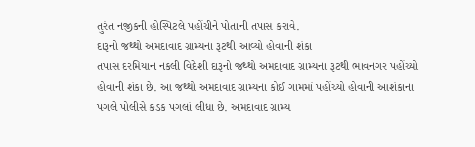તુરંત નજીકની હોસ્પિટલે પહોંચીને પોતાની તપાસ કરાવે.
દારૂનો જથ્થો અમદાવાદ ગ્રામ્યના રૂટથી આવ્યો હોવાની શંકા
તપાસ દરમિયાન નકલી વિદેશી દારૂનો જથ્થો અમદાવાદ ગ્રામ્યના રૂટથી ભાવનગર પહોંચ્યો હોવાની શંકા છે. આ જથ્થો અમદાવાદ ગ્રામ્યના કોઈ ગામમાં પહોંચ્યો હોવાની આશંકાના પગલે પોલીસે કડક પગલાં લીધા છે. અમદાવાદ ગ્રામ્ય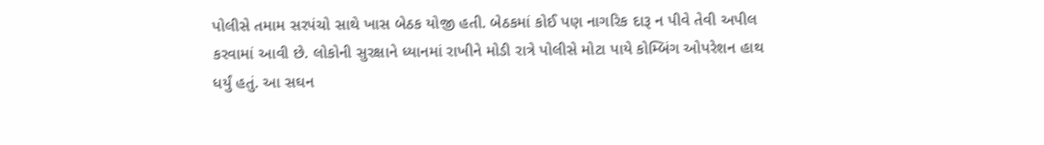પોલીસે તમામ સરપંચો સાથે ખાસ બેઠક યોજી હતી. બેઠકમાં કોઈ પણ નાગરિક દારૂ ન પીવે તેવી અપીલ કરવામાં આવી છે. લોકોની સુરક્ષાને ધ્યાનમાં રાખીને મોડી રાત્રે પોલીસે મોટા પાયે કોમ્બિંગ ઓપરેશન હાથ ધર્યું હતું. આ સઘન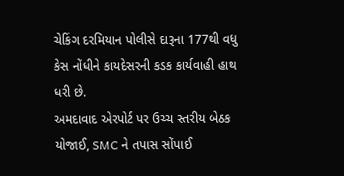ચેકિંગ દરમિયાન પોલીસે દારૂના 177થી વધુ કેસ નોંધીને કાયદેસરની કડક કાર્યવાહી હાથ ધરી છે.
અમદાવાદ એરપોર્ટ પર ઉચ્ચ સ્તરીય બેઠક યોજાઈ, SMC ને તપાસ સોંપાઈ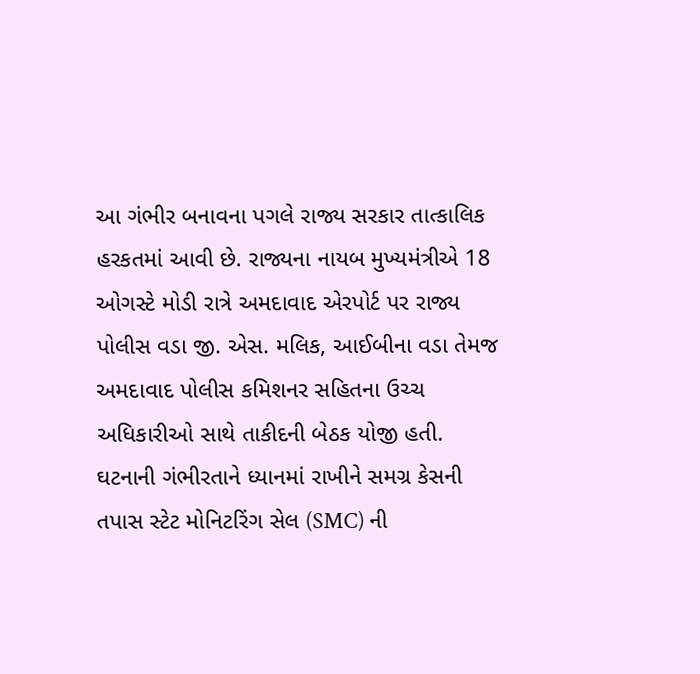આ ગંભીર બનાવના પગલે રાજ્ય સરકાર તાત્કાલિક હરકતમાં આવી છે. રાજ્યના નાયબ મુખ્યમંત્રીએ 18 ઓગસ્ટે મોડી રાત્રે અમદાવાદ એરપોર્ટ પર રાજ્ય પોલીસ વડા જી. એસ. મલિક, આઈબીના વડા તેમજ અમદાવાદ પોલીસ કમિશનર સહિતના ઉચ્ચ અધિકારીઓ સાથે તાકીદની બેઠક યોજી હતી. ઘટનાની ગંભીરતાને ધ્યાનમાં રાખીને સમગ્ર કેસની તપાસ સ્ટેટ મોનિટરિંગ સેલ (SMC) ની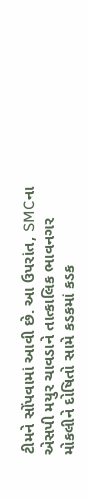ટીમને સોંપવામાં આવી છે. આ ઉપરાંત, SMCના એસપી મયુર ચાવડાને તાત્કાલિક ભાવનગર મોકલીને દોષિતો સામે કડકમાં કડક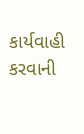કાર્યવાહી કરવાની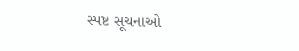સ્પષ્ટ સૂચનાઓ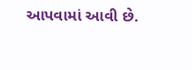આપવામાં આવી છે.